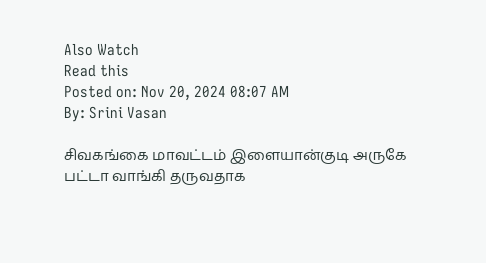Also Watch
Read this
Posted on: Nov 20, 2024 08:07 AM
By: Srini Vasan

சிவகங்கை மாவட்டம் இளையான்குடி அருகே பட்டா வாங்கி தருவதாக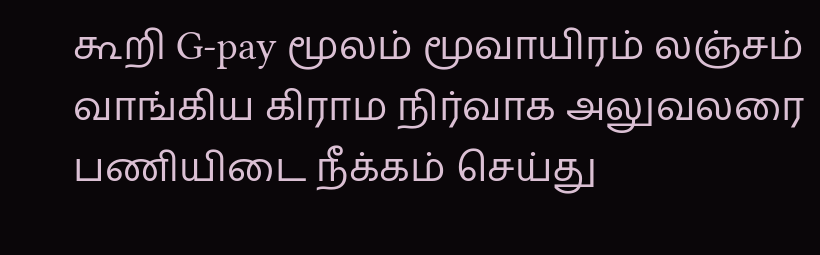கூறி G-pay மூலம் மூவாயிரம் லஞ்சம் வாங்கிய கிராம நிர்வாக அலுவலரை பணியிடை நீக்கம் செய்து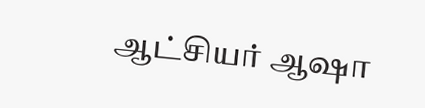ஆட்சியர் ஆஷா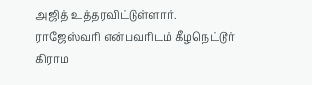அஜித் உத்தரவிட்டுள்ளார்.
ராஜேஸ்வரி என்பவரிடம் கீழநெட்டூர் கிராம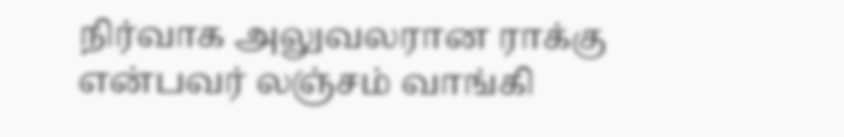நிர்வாக அலுவலரான ராக்கு என்பவர் லஞ்சம் வாங்கி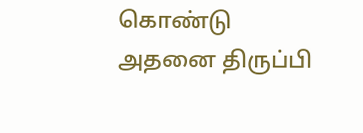கொண்டு அதனை திருப்பி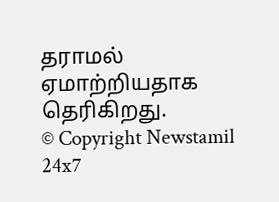தராமல் ஏமாற்றியதாக தெரிகிறது.
© Copyright Newstamil 24x7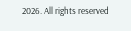2026. All rights reserved